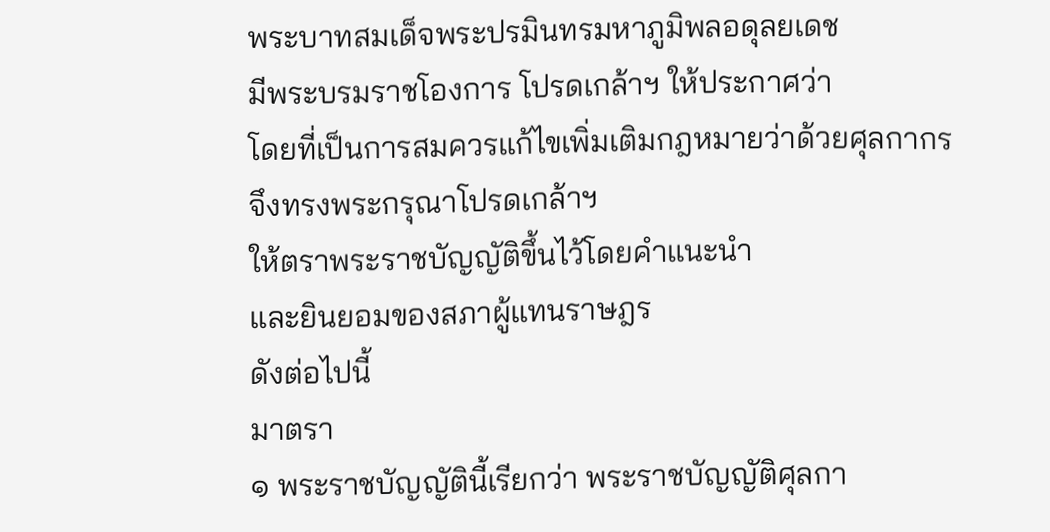พระบาทสมเด็จพระปรมินทรมหาภูมิพลอดุลยเดช
มีพระบรมราชโองการ โปรดเกล้าฯ ให้ประกาศว่า
โดยที่เป็นการสมควรแก้ไขเพิ่มเติมกฎหมายว่าด้วยศุลกากร
จึงทรงพระกรุณาโปรดเกล้าฯ
ให้ตราพระราชบัญญัติขึ้นไว้โดยคำแนะนำ
และยินยอมของสภาผู้แทนราษฎร
ดังต่อไปนี้
มาตรา
๑ พระราชบัญญัตินี้เรียกว่า พระราชบัญญัติศุลกา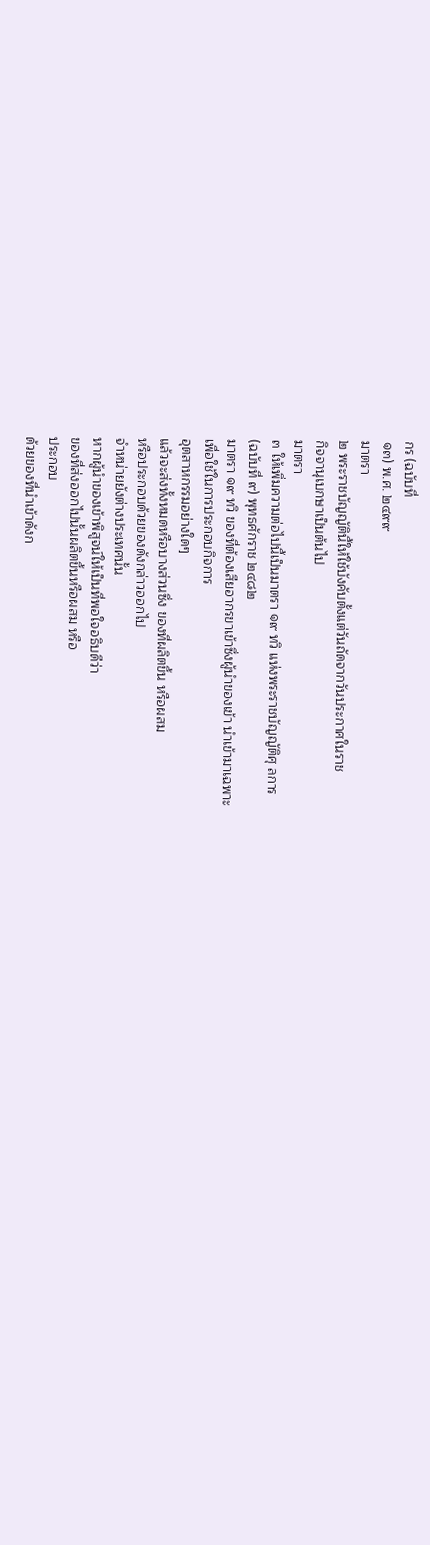กร (ฉบับที่
๑๓) พ.ศ. ๒๔๙๙
มาตรา
๒ พระราชบัญญัตินี้ให้ใช้บังคับตั้งแต่วันถัดจากวันประกาศในราช
กิจจานุเบกษาเป็นต้นไป
มาตรา
๓ ให้เพิ่มความต่อไปนี้เป็นมาตรา ๑๙ ทวิ แห่งพระราชบัญญัติศุ ลการ
(ฉบับที่ ๙) พุทธศักราช ๒๔๘๒
มาตรา ๑๙ ทวิ ของที่ต้องเสียอากรขาเข้าซึ่งผู้นำของเข้า นำเข้ามาเฉพาะ
เพื่อใช้ในการประกอบกิจการ
อุตสาหกรรมอย่างใดๆ
แล้วจะส่งทั้งหมดหรือบางส่วนซึ่ง ของที่ผลิตขึ้น หรือผสม
หรือประกอบด้วยของดังกล่าวออกไป
จำหน่ายยังต่างประเทศนั้น
หากผู้นำของเข้าพิสูจน์ให้เป็นที่พอใจอธิบดีว่า
ของที่ส่งออกไปนั้นผลิตขึ้นหรือผสม หรือ
ประกอบ
ด้วยของที่นำเข้าดังก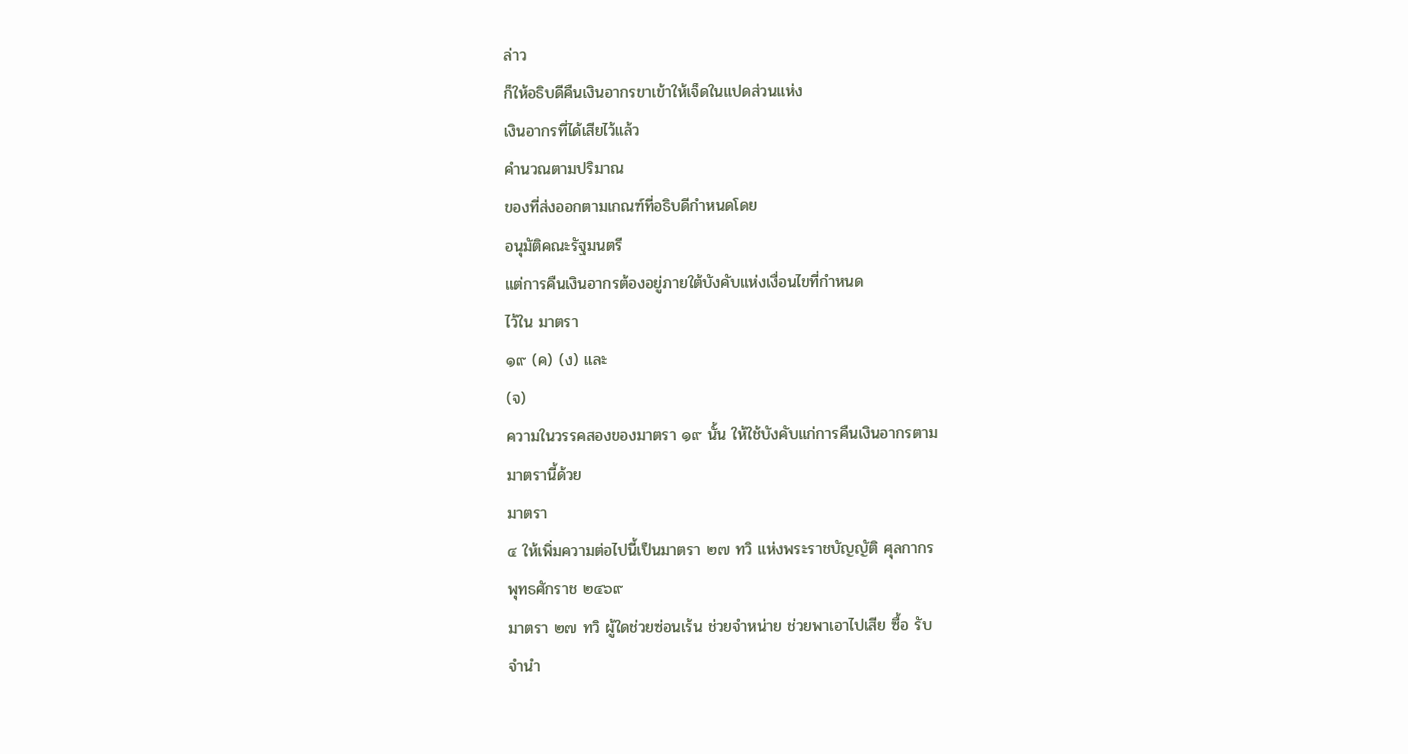ล่าว
ก็ให้อธิบดีคืนเงินอากรขาเข้าให้เจ็ดในแปดส่วนแห่ง
เงินอากรที่ได้เสียไว้แล้ว
คำนวณตามปริมาณ
ของที่ส่งออกตามเกณฑ์ที่อธิบดีกำหนดโดย
อนุมัติคณะรัฐมนตรี
แต่การคืนเงินอากรต้องอยู่ภายใต้บังคับแห่งเงื่อนไขที่กำหนด
ไว้ใน มาตรา
๑๙ (ค) (ง) และ
(จ)
ความในวรรคสองของมาตรา ๑๙ นั้น ให้ใช้บังคับแก่การคืนเงินอากรตาม
มาตรานี้ด้วย
มาตรา
๔ ให้เพิ่มความต่อไปนี้เป็นมาตรา ๒๗ ทวิ แห่งพระราชบัญญัติ ศุลกากร
พุทธศักราช ๒๔๖๙
มาตรา ๒๗ ทวิ ผู้ใดช่วยซ่อนเร้น ช่วยจำหน่าย ช่วยพาเอาไปเสีย ซื้อ รับ
จำนำ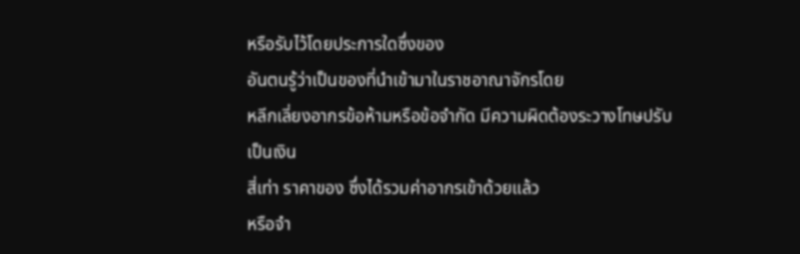หรือรับไว้โดยประการใดซึ่งของ
อันตนรู้ว่าเป็นของที่นำเข้ามาในราชอาณาจักรโดย
หลีกเลี่ยงอากรข้อห้ามหรือข้อจำกัด มีความผิดต้องระวางโทษปรับ
เป็นเงิน
สี่เท่า ราคาของ ซึ่งได้รวมค่าอากรเข้าด้วยแล้ว
หรือจำ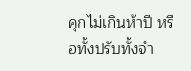คุกไม่เกินห้าปี หรือทั้งปรับทั้งจำ